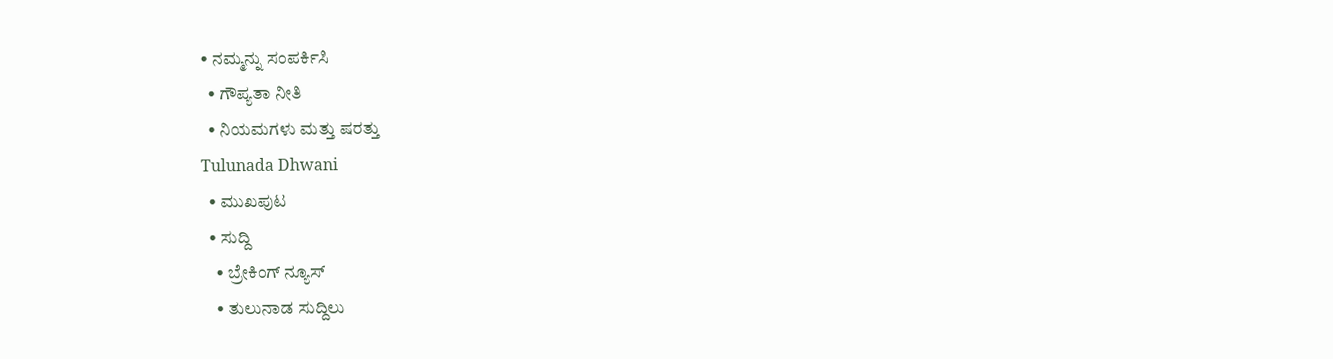• ನಮ್ಮನ್ನು ಸಂಪರ್ಕಿಸಿ
  • ಗೌಪ್ಯತಾ ನೀತಿ
  • ನಿಯಮಗಳು ಮತ್ತು ಷರತ್ತು
Tulunada Dhwani
  • ಮುಖಪುಟ
  • ಸುದ್ದಿ
    • ಬ್ರೇಕಿಂಗ್ ನ್ಯೂಸ್
    • ತುಲುನಾಡ ಸುದ್ದಿಲು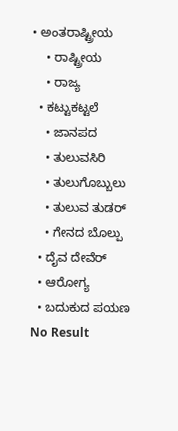• ಅಂತರಾಷ್ಟ್ರೀಯ
    • ರಾಷ್ಟ್ರೀಯ
    • ರಾಜ್ಯ
  • ಕಟ್ಟುಕಟ್ಟಲೆ
    • ಜಾನಪದ
    • ತುಲುವಸಿರಿ
    • ತುಲುಗೊಬ್ಬುಲು
    • ತುಲುವ ತುಡರ್
    • ಗೇನದ ಬೊಲ್ಪು
  • ದೈವ ದೇವೆರ್
  • ಆರೋಗ್ಯ
  • ಬದುಕುದ ಪಯಣ
No Result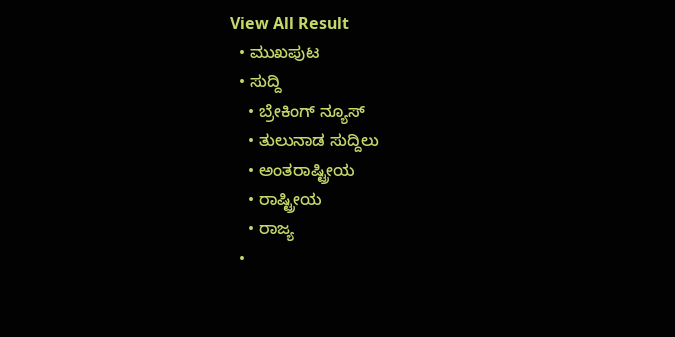View All Result
  • ಮುಖಪುಟ
  • ಸುದ್ದಿ
    • ಬ್ರೇಕಿಂಗ್ ನ್ಯೂಸ್
    • ತುಲುನಾಡ ಸುದ್ದಿಲು
    • ಅಂತರಾಷ್ಟ್ರೀಯ
    • ರಾಷ್ಟ್ರೀಯ
    • ರಾಜ್ಯ
  •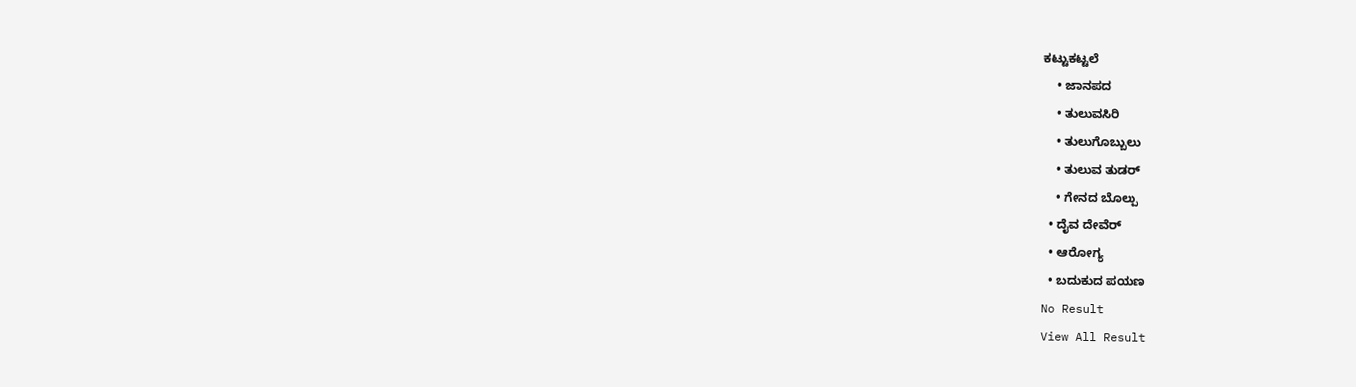ಕಟ್ಟುಕಟ್ಟಲೆ
    • ಜಾನಪದ
    • ತುಲುವಸಿರಿ
    • ತುಲುಗೊಬ್ಬುಲು
    • ತುಲುವ ತುಡರ್
    • ಗೇನದ ಬೊಲ್ಪು
  • ದೈವ ದೇವೆರ್
  • ಆರೋಗ್ಯ
  • ಬದುಕುದ ಪಯಣ
No Result
View All Result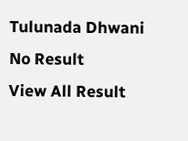Tulunada Dhwani
No Result
View All Result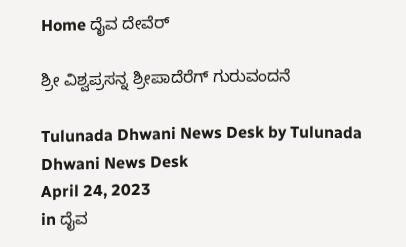Home ದೈವ ದೇವೆರ್

ಶ್ರೀ ವಿಶ್ವಪ್ರಸನ್ನ ಶ್ರೀಪಾದೆರೆಗ್ ಗುರುವಂದನೆ

Tulunada Dhwani News Desk by Tulunada Dhwani News Desk
April 24, 2023
in ದೈವ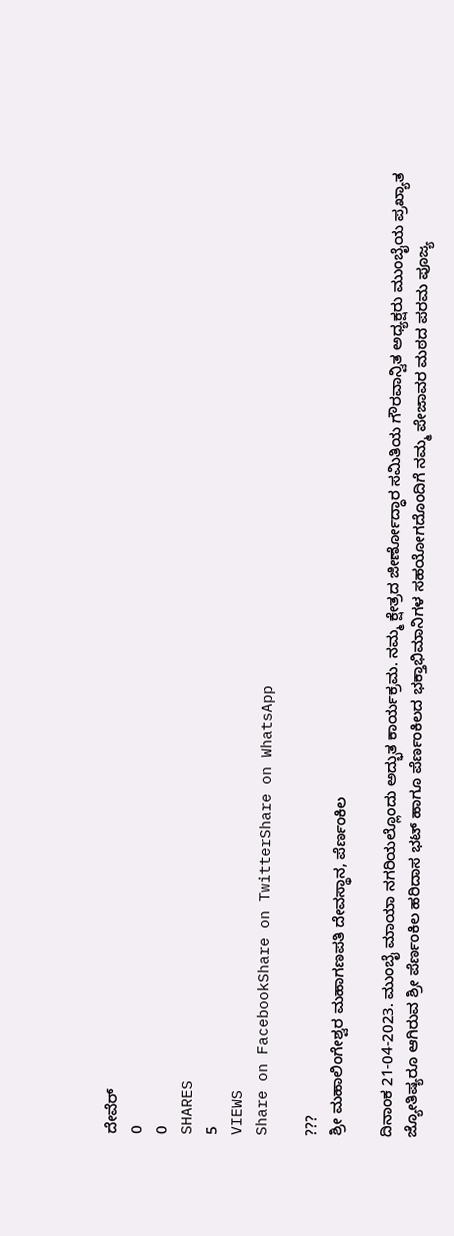ದೇವೆರ್
0
0
SHARES
5
VIEWS
Share on FacebookShare on TwitterShare on WhatsApp

???
ಶ್ರೀ ಮಹಾಲಿಂಗೇಶ್ವರ ಮಹಾಗಣಪತಿ ದೇವಸ್ಥಾನ, ಪೆರ್ಣಂಕಿಲ

ದಿನಾಂಕ 21-04-2023. ಮುಂಬೈ ಮಾಯಾ ನಗರಿಯಲ್ಲೊಂದು ಅದ್ಭುತ ಕಾರ್ಯಕ್ರಮ. ನಮ್ಮ ಕ್ಷೇತ್ರದ ಜೀರ್ಣೋದ್ಧಾರ ಸಮಿತಿಯ ಗೌರವಾನ್ವಿತ ಅಧ್ಯಕ್ಷರು ಮುಂಬೈಯ ಪ್ರಖ್ಯಾತ ಜ್ಯೋತಿಷ್ಯರೂ ಆಗಿರುವ ಶ್ರೀ ಪೆರ್ಣಂಕಿಲ ಹರಿದಾಸ ಭಟ್ ಹಾಗೂ ಪೆರ್ಣಂಕಿಲದ ಭಕ್ತಾಭಿಮಾನಿಗಳ ಸಹಯೋಗದೊಂದಿಗೆ ನಮ್ಮ ಪೇಜಾವರ ಮಠದ ಪರಮ ಪೂಜ್ಯ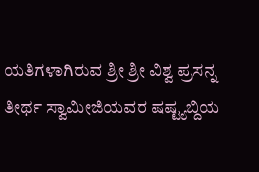ಯತಿಗಳಾಗಿರುವ ಶ್ರೀ ಶ್ರೀ ವಿಶ್ವ ಪ್ರಸನ್ನ ತೀರ್ಥ ಸ್ವಾಮೀಜಿಯವರ ಷಷ್ಟ್ಯಬ್ದಿಯ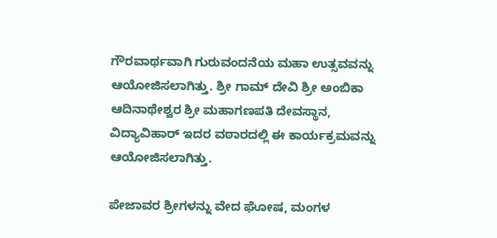ಗೌರವಾರ್ಥವಾಗಿ ಗುರುವಂದನೆಯ ಮಹಾ ಉತ್ಸವವನ್ನು ಆಯೋಜಿಸಲಾಗಿತ್ತು. ಶ್ರೀ ಗಾಮ್ ದೇವಿ ಶ್ರೀ ಅಂಬಿಕಾ ಆದಿನಾಥೇಶ್ವರ ಶ್ರೀ ಮಹಾಗಣಪತಿ ದೇವಸ್ಥಾನ, ವಿದ್ಯಾವಿಹಾರ್ ಇದರ ವಠಾರದಲ್ಲಿ ಈ ಕಾರ್ಯಕ್ರಮವನ್ನು ಆಯೋಜಿಸಲಾಗಿತ್ತು.

ಪೇಜಾವರ ಶ್ರೀಗಳನ್ನು ವೇದ ಘೋಷ, ಮಂಗಳ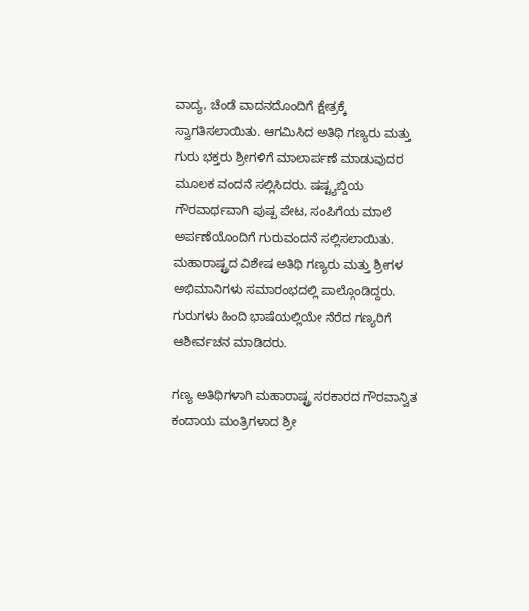ವಾದ್ಯ, ಚೆಂಡೆ ವಾದನದೊಂದಿಗೆ ಕ್ಷೇತ್ರಕ್ಕೆ ಸ್ವಾಗತಿಸಲಾಯಿತು. ಆಗಮಿಸಿದ ಅತಿಥಿ ಗಣ್ಯರು ಮತ್ತು ಗುರು ಭಕ್ತರು ಶ್ರೀಗಳಿಗೆ ಮಾಲಾರ್ಪಣೆ ಮಾಡುವುದರ ಮೂಲಕ ವಂದನೆ ಸಲ್ಲಿಸಿದರು. ಷಷ್ಟ್ಯಬ್ದಿಯ ಗೌರವಾರ್ಥವಾಗಿ ಪುಷ್ಪ ಪೇಟ, ಸಂಪಿಗೆಯ ಮಾಲೆ ಅರ್ಪಣೆಯೊಂದಿಗೆ ಗುರುವಂದನೆ ಸಲ್ಲಿಸಲಾಯಿತು. ಮಹಾರಾಷ್ಟ್ರದ ವಿಶೇಷ ಅತಿಥಿ ಗಣ್ಯರು ಮತ್ತು ಶ್ರೀಗಳ ಅಭಿಮಾನಿಗಳು ಸಮಾರಂಭದಲ್ಲಿ ಪಾಲ್ಗೊಂಡಿದ್ದರು. ಗುರುಗಳು ಹಿಂದಿ ಭಾಷೆಯಲ್ಲಿಯೇ ನೆರೆದ ಗಣ್ಯರಿಗೆ ಆಶೀರ್ವಚನ ಮಾಡಿದರು.

ಗಣ್ಯ ಅತಿಥಿಗಳಾಗಿ ಮಹಾರಾಷ್ಟ್ರ ಸರಕಾರದ ಗೌರವಾನ್ವಿತ ಕಂದಾಯ ಮಂತ್ರಿಗಳಾದ ಶ್ರೀ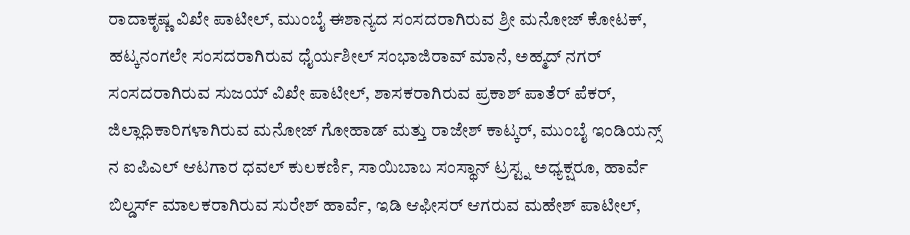ರಾದಾಕೃಷ್ಣ ವಿಖೇ ಪಾಟೀಲ್, ಮುಂಬೈ ಈಶಾನ್ಯದ ಸಂಸದರಾಗಿರುವ ಶ್ರೀ ಮನೋಜ್ ಕೋಟಕ್, ಹಟ್ಕನಂಗಲೇ ಸಂಸದರಾಗಿರುವ ಧೈರ್ಯಶೀಲ್ ಸಂಭಾಜಿರಾವ್ ಮಾನೆ, ಅಹ್ಮದ್ ನಗರ್ ಸಂಸದರಾಗಿರುವ ಸುಜಯ್ ವಿಖೇ ಪಾಟೀಲ್, ಶಾಸಕರಾಗಿರುವ ಪ್ರಕಾಶ್ ಪಾತೆರ್ ಪೆಕರ್, ಜಿಲ್ಲಾಧಿಕಾರಿಗಳಾಗಿರುವ ಮನೋಜ್ ಗೋಹಾಡ್ ಮತ್ತು ರಾಜೇಶ್ ಕಾಟ್ಕರ್, ಮುಂಬೈ ಇಂಡಿಯನ್ಸ್ ನ ಐಪಿಎಲ್ ಆಟಗಾರ ಧವಲ್ ಕುಲಕರ್ಣಿ, ಸಾಯಿಬಾಬ ಸಂಸ್ಥಾನ್ ಟ್ರಸ್ಟ್ನ ಅಧ್ಯಕ್ಷರೂ, ಹಾರ್ವೆ ಬಿಲ್ಡರ್ಸ್ ಮಾಲಕರಾಗಿರುವ ಸುರೇಶ್ ಹಾರ್ವೆ, ಇಡಿ ಆಫೀಸರ್ ಆಗರುವ ಮಹೇಶ್ ಪಾಟೀಲ್,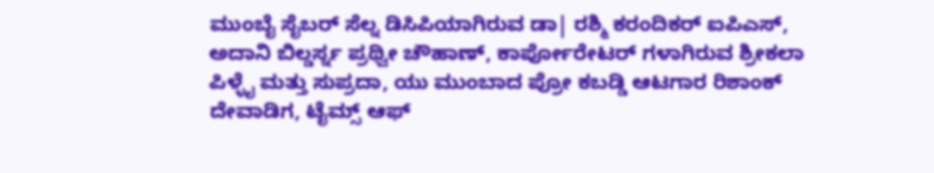ಮುಂಬೈ ಸೈಬರ್ ಸೆಲ್ನ ಡಿಸಿಪಿಯಾಗಿರುವ ಡಾ| ರಶ್ಮಿ ಕರಂದಿಕರ್ ಐಪಿಎಸ್, ಅದಾನಿ ಬಿಲ್ಡರ್ಸ್ನ ಪ್ರಥ್ವೀ ಚೌಹಾಣ್, ಕಾರ್ಪೋರೇಟರ್ ಗಳಾಗಿರುವ ಶ್ರೀಕಲಾ ಪಿಳ್ಳೈ ಮತ್ತು ಸುಪ್ರದಾ, ಯು ಮುಂಬಾದ ಪ್ರೋ ಕಬಡ್ಡಿ ಆಟಗಾರ ರಿಶಾಂಕ್ ದೇವಾಡಿಗ, ಟೈಮ್ಸ್ ಆಫ್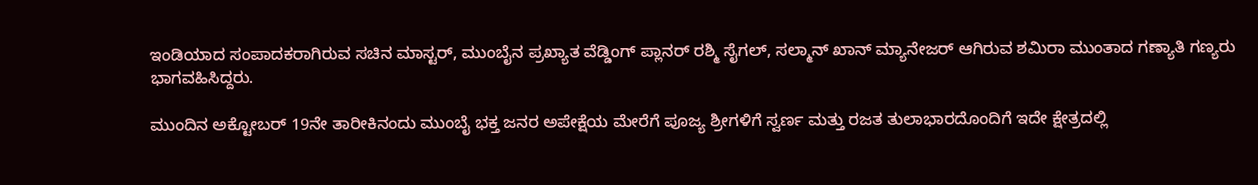ಇಂಡಿಯಾದ ಸಂಪಾದಕರಾಗಿರುವ ಸಚಿನ ಮಾಸ್ಟರ್, ಮುಂಬೈನ ಪ್ರಖ್ಯಾತ ವೆಡ್ಡಿಂಗ್ ಪ್ಲಾನರ್ ರಶ್ಮಿ ಸೈಗಲ್, ಸಲ್ಮಾನ್ ಖಾನ್ ಮ್ಯಾನೇಜರ್ ಆಗಿರುವ ಶಮಿರಾ ಮುಂತಾದ ಗಣ್ಯಾತಿ ಗಣ್ಯರು ಭಾಗವಹಿಸಿದ್ದರು.

ಮುಂದಿನ ಅಕ್ಟೋಬರ್ 19ನೇ ತಾರೀಕಿನಂದು ಮುಂಬೈ ಭಕ್ತ ಜನರ ಅಪೇಕ್ಷೆಯ ಮೇರೆಗೆ ಪೂಜ್ಯ ಶ್ರೀಗಳಿಗೆ ಸ್ವರ್ಣ ಮತ್ತು ರಜತ ತುಲಾಭಾರದೊಂದಿಗೆ ಇದೇ ಕ್ಷೇತ್ರದಲ್ಲಿ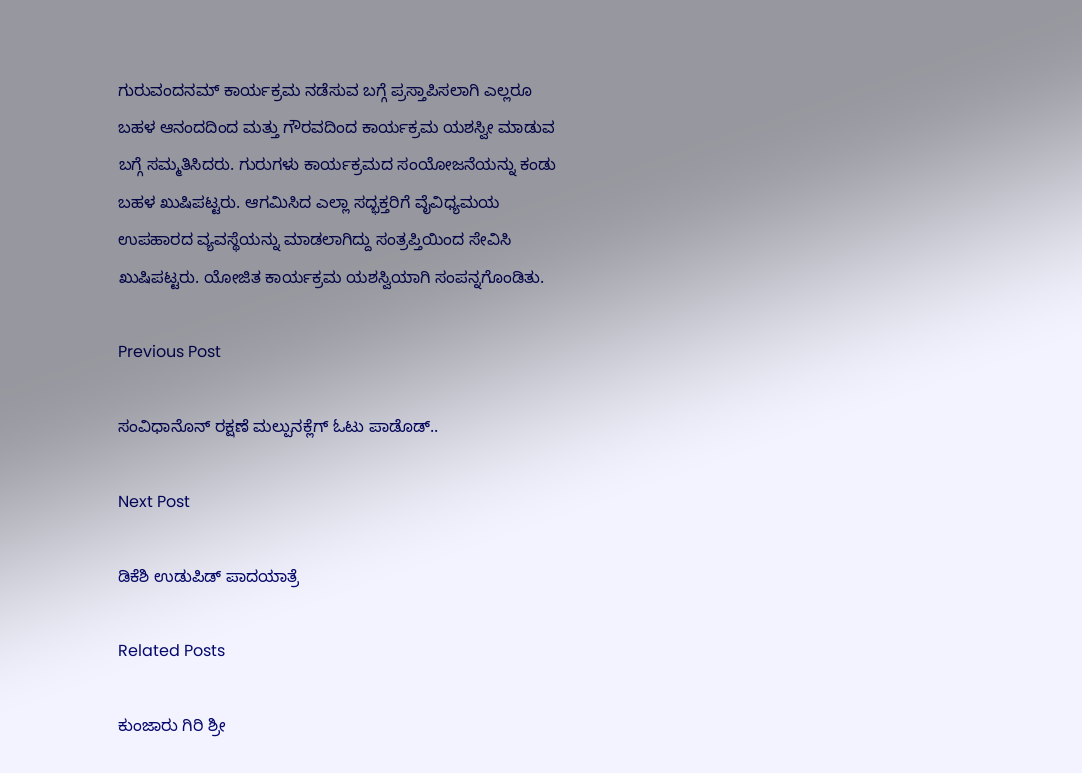ಗುರುವಂದನಮ್ ಕಾರ್ಯಕ್ರಮ ನಡೆಸುವ ಬಗ್ಗೆ ಪ್ರಸ್ತಾಪಿಸಲಾಗಿ ಎಲ್ಲರೂ ಬಹಳ ಆನಂದದಿಂದ ಮತ್ತು ಗೌರವದಿಂದ ಕಾರ್ಯಕ್ರಮ ಯಶಸ್ವೀ ಮಾಡುವ ಬಗ್ಗೆ ಸಮ್ಮತಿಸಿದರು. ಗುರುಗಳು ಕಾರ್ಯಕ್ರಮದ ಸಂಯೋಜನೆಯನ್ನು ಕಂಡು ಬಹಳ ಖುಷಿಪಟ್ಟರು. ಆಗಮಿಸಿದ ಎಲ್ಲಾ ಸದ್ಭಕ್ತರಿಗೆ ವೈವಿಧ್ಯಮಯ ಉಪಹಾರದ ವ್ಯವಸ್ಥೆಯನ್ನು ಮಾಡಲಾಗಿದ್ದು ಸಂತ್ರಪ್ತಿಯಿಂದ ಸೇವಿಸಿ ಖುಷಿಪಟ್ಟರು. ಯೋಜಿತ ಕಾರ್ಯಕ್ರಮ ಯಶಸ್ವಿಯಾಗಿ ಸಂಪನ್ನಗೊಂಡಿತು.

Previous Post

ಸಂವಿಧಾನೊನ್ ರಕ್ಷಣೆ ಮಲ್ಪುನಕ್ಲೆಗ್ ಓಟು ಪಾಡೊಡ್..

Next Post

ಡಿಕೆಶಿ ಉಡುಪಿಡ್ ಪಾದಯಾತ್ರೆ

Related Posts

ಕುಂಜಾರು ಗಿರಿ ಶ್ರೀ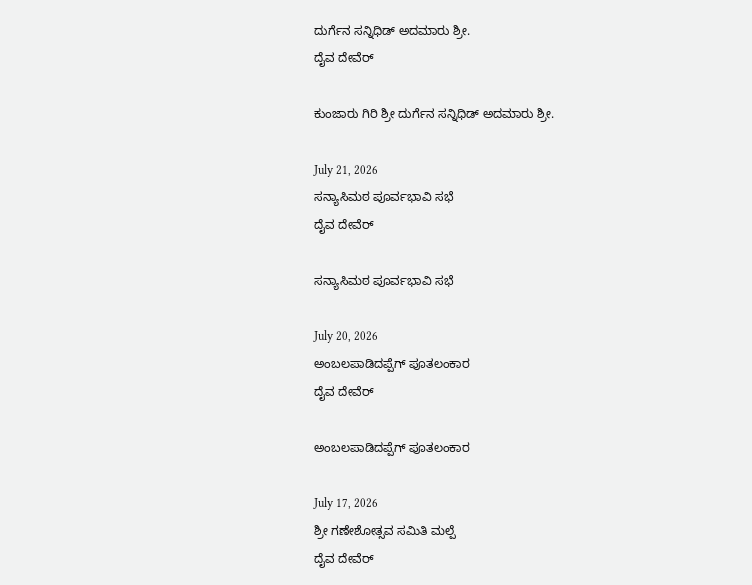ದುರ್ಗೆನ ಸನ್ನಿಧಿಡ್ ಅದಮಾರು ಶ್ರೀ.
ದೈವ ದೇವೆರ್

ಕುಂಜಾರು ಗಿರಿ ಶ್ರೀ ದುರ್ಗೆನ ಸನ್ನಿಧಿಡ್ ಅದಮಾರು ಶ್ರೀ.

July 21, 2026
ಸನ್ಯಾಸಿಮಠ ಪೂರ್ವಭಾವಿ ಸಭೆ
ದೈವ ದೇವೆರ್

ಸನ್ಯಾಸಿಮಠ ಪೂರ್ವಭಾವಿ ಸಭೆ

July 20, 2026
ಅಂಬಲಪಾಡಿದಪ್ಪೆಗ್ ಪೂತಲಂಕಾರ
ದೈವ ದೇವೆರ್

ಅಂಬಲಪಾಡಿದಪ್ಪೆಗ್ ಪೂತಲಂಕಾರ

July 17, 2026
ಶ್ರೀ ಗಣೇಶೋತ್ಸವ ಸಮಿತಿ ಮಲ್ಪೆ
ದೈವ ದೇವೆರ್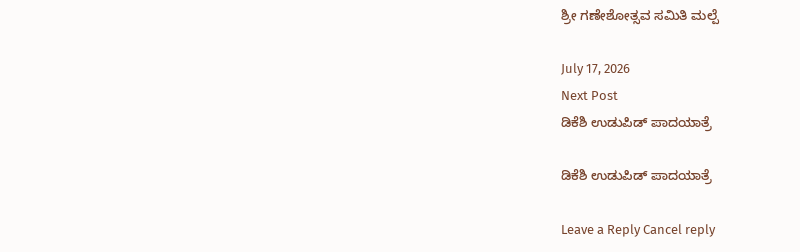ಶ್ರೀ ಗಣೇಶೋತ್ಸವ ಸಮಿತಿ ಮಲ್ಪೆ

July 17, 2026
Next Post
ಡಿಕೆಶಿ ಉಡುಪಿಡ್ ಪಾದಯಾತ್ರೆ

ಡಿಕೆಶಿ ಉಡುಪಿಡ್ ಪಾದಯಾತ್ರೆ

Leave a Reply Cancel reply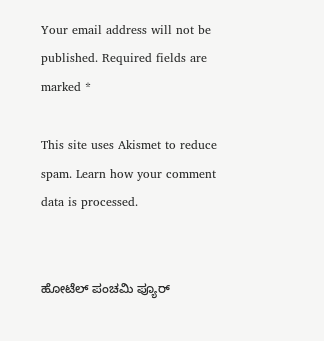Your email address will not be published. Required fields are marked *

This site uses Akismet to reduce spam. Learn how your comment data is processed.


ಹೋಟೆಲ್ ಪಂಚಮಿ ಪ್ಯೂರ್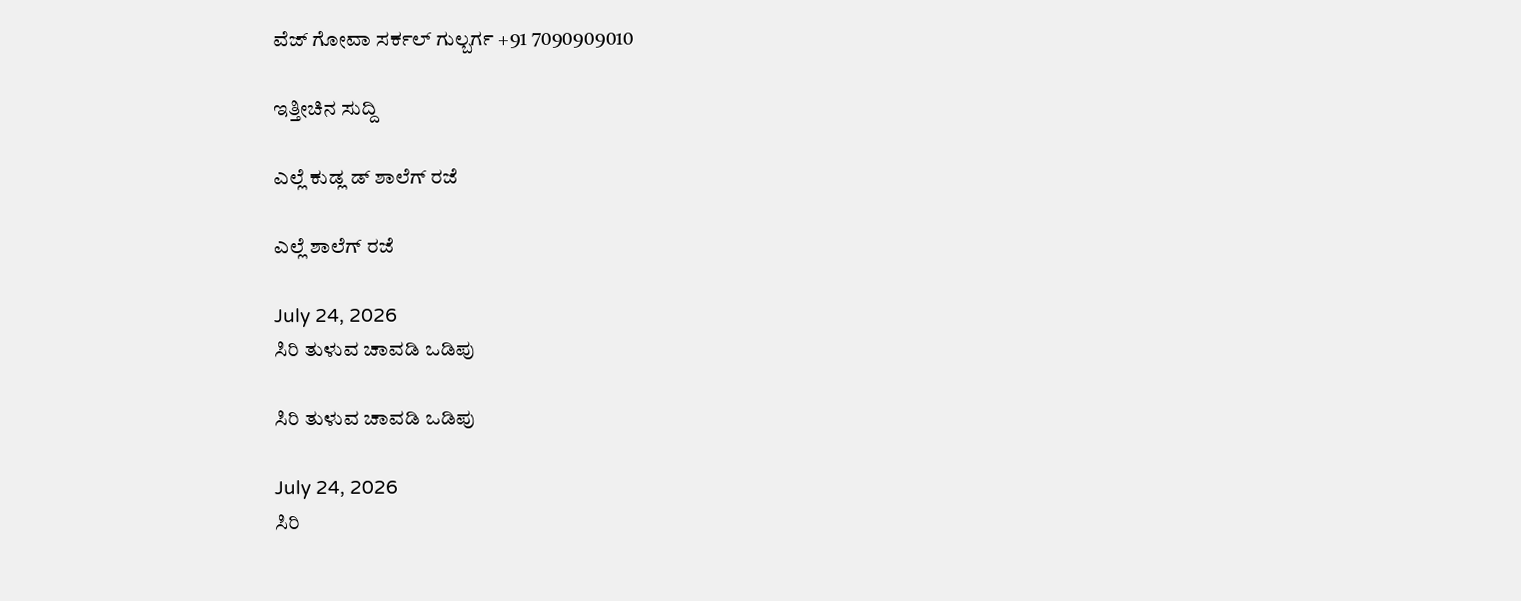ವೆಜ್ ಗೋವಾ ಸರ್ಕಲ್ ಗುಲ್ಬರ್ಗ +91 7090909010

ಇತ್ತೀಚಿನ ಸುದ್ದಿ

ಎಲ್ಲೆ ಕುಡ್ಲ ಡ್ ಶಾಲೆಗ್ ರಜೆ

ಎಲ್ಲೆ ಶಾಲೆಗ್ ರಜೆ

July 24, 2026
ಸಿರಿ ತುಳುವ ಚಾವಡಿ ಒಡಿಪು

ಸಿರಿ ತುಳುವ ಚಾವಡಿ ಒಡಿಪು

July 24, 2026
ಸಿರಿ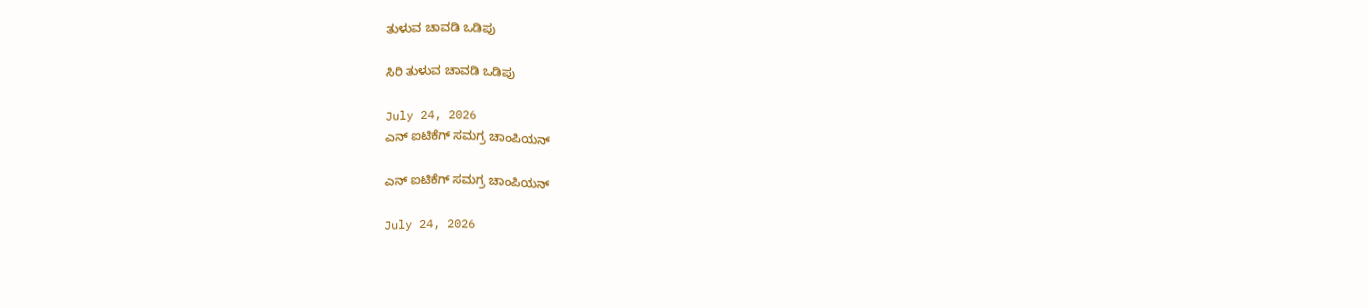ತುಳುವ ಚಾವಡಿ ಒಡಿಪು

ಸಿರಿ ತುಳುವ ಚಾವಡಿ ಒಡಿಪು

July 24, 2026
ಎನ್ ಐಟಿಕೆಗ್ ಸಮಗ್ರ ಚಾಂಪಿಯನ್

ಎನ್ ಐಟಿಕೆಗ್ ಸಮಗ್ರ ಚಾಂಪಿಯನ್

July 24, 2026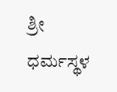ಶ್ರೀ ಧರ್ಮಸ್ಥಳ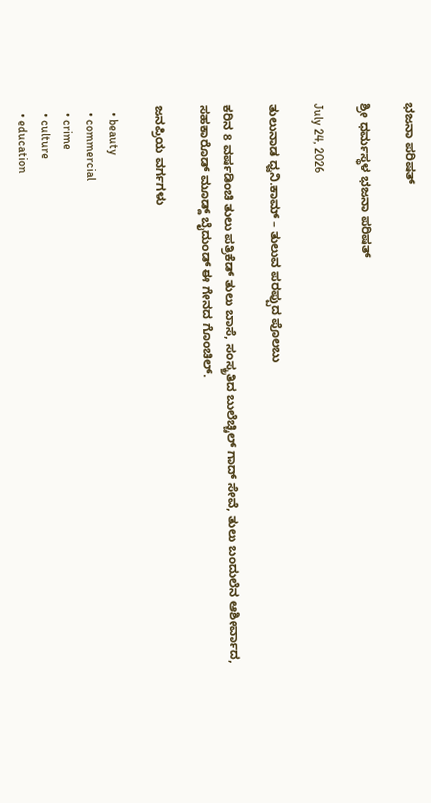ಭಜನಾ ಪರಿಷತ್

ಶ್ರೀ ಧರ್ಮಸ್ಥಳ ಭಜನಾ ಪರಿಷತ್

July 24, 2026

ತುಲುನಾಡ ಧ್ವನಿ.ಕಾಮ್ – ತುಲುವ ಪರಪ್ಪುದ ಪೊಲಬು

ಕರಿನ 8 ವರ್ಷಡಿಂಚಿ ತುಲು ಪತ್ರಿಕೆಡ್ ತುಲು ಬಾಸೆ, ಸಂಸ್ಕ್ರತಿದ ಬುಲೆಚ್ಚಿಲ್ ಗಾದ್ ಸೇವೆ, ತುಲು ಬಂದುಲೆನ ಆಶೀರ್ವಾದ, ಸಹಕಾರೊಡ್ ಮೂಡ್ದ್ ಬೈದುಂಡ್ ಈ ಗೇನದ ಗೊಂಚಿಲ್.

ಜನಪ್ರಿಯ ವರ್ಗಗಳು

  • beauty
  • commercial
  • crime
  • culture
  • education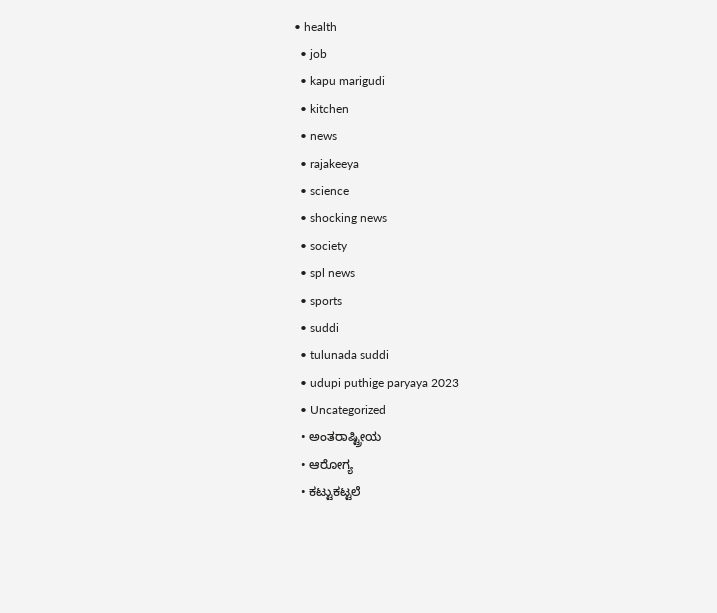• health
  • job
  • kapu marigudi
  • kitchen
  • news
  • rajakeeya
  • science
  • shocking news
  • society
  • spl news
  • sports
  • suddi
  • tulunada suddi
  • udupi puthige paryaya 2023
  • Uncategorized
  • ಅಂತರಾಷ್ಟ್ರೀಯ
  • ಆರೋಗ್ಯ
  • ಕಟ್ಟುಕಟ್ಟಲೆ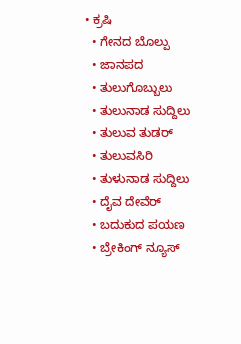• ಕ್ರಷಿ
  • ಗೇನದ ಬೊಲ್ಪು
  • ಜಾನಪದ
  • ತುಲುಗೊಬ್ಬುಲು
  • ತುಲುನಾಡ ಸುದ್ದಿಲು
  • ತುಲುವ ತುಡರ್
  • ತುಲುವಸಿರಿ
  • ತುಳುನಾಡ ಸುದ್ದಿಲು
  • ದೈವ ದೇವೆರ್
  • ಬದುಕುದ ಪಯಣ
  • ಬ್ರೇಕಿಂಗ್ ನ್ಯೂಸ್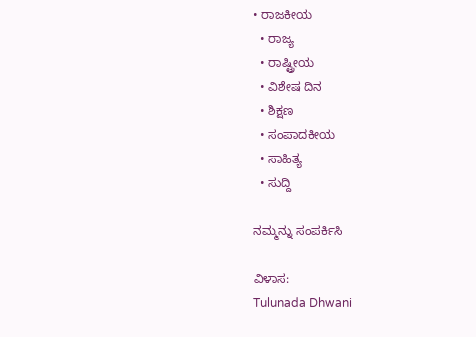• ರಾಜಕೀಯ
  • ರಾಜ್ಯ
  • ರಾಷ್ಟ್ರೀಯ
  • ವಿಶೇಷ ದಿನ
  • ಶಿಕ್ಷಣ
  • ಸಂಪಾದಕೀಯ
  • ಸಾಹಿತ್ಯ
  • ಸುದ್ದಿ

ನಮ್ಮನ್ನು ಸಂಪರ್ಕಿಸಿ

ವಿಳಾಸ:
Tulunada Dhwani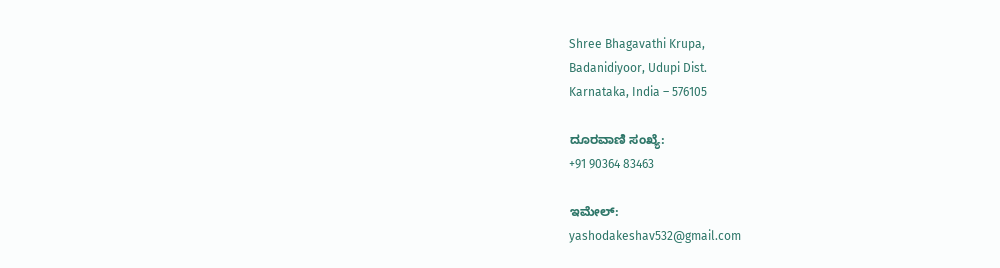Shree Bhagavathi Krupa,
Badanidiyoor, Udupi Dist.
Karnataka, India – 576105

ದೂರವಾಣಿ ಸಂಖ್ಯೆ:
+91 90364 83463

ಇಮೇಲ್:
yashodakeshav532@gmail.com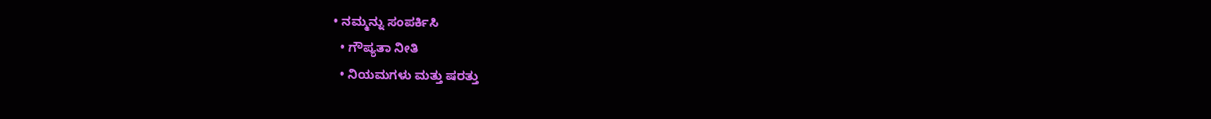• ನಮ್ಮನ್ನು ಸಂಪರ್ಕಿಸಿ
  • ಗೌಪ್ಯತಾ ನೀತಿ
  • ನಿಯಮಗಳು ಮತ್ತು ಷರತ್ತು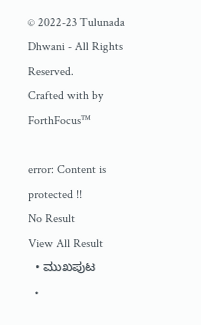© 2022-23 Tulunada Dhwani - All Rights Reserved.
Crafted with by ForthFocus™

error: Content is protected !!
No Result
View All Result
  • ಮುಖಪುಟ
  •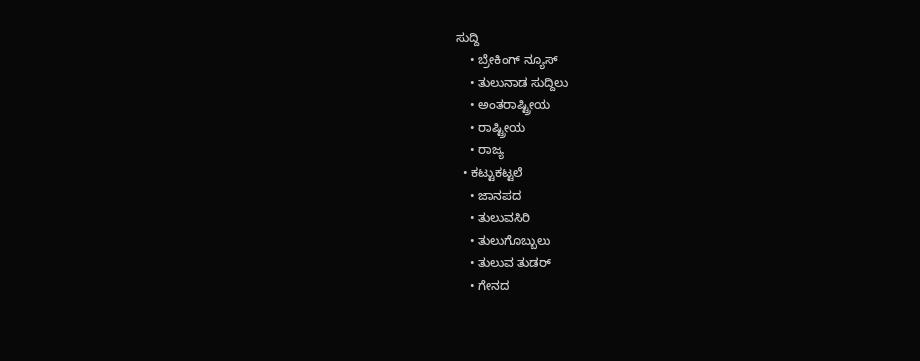ಸುದ್ದಿ
    • ಬ್ರೇಕಿಂಗ್ ನ್ಯೂಸ್
    • ತುಲುನಾಡ ಸುದ್ದಿಲು
    • ಅಂತರಾಷ್ಟ್ರೀಯ
    • ರಾಷ್ಟ್ರೀಯ
    • ರಾಜ್ಯ
  • ಕಟ್ಟುಕಟ್ಟಲೆ
    • ಜಾನಪದ
    • ತುಲುವಸಿರಿ
    • ತುಲುಗೊಬ್ಬುಲು
    • ತುಲುವ ತುಡರ್
    • ಗೇನದ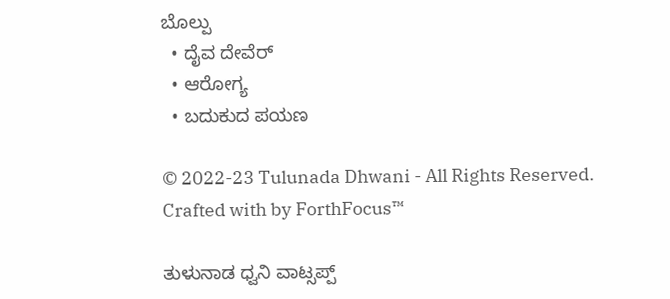ಬೊಲ್ಪು
  • ದೈವ ದೇವೆರ್
  • ಆರೋಗ್ಯ
  • ಬದುಕುದ ಪಯಣ

© 2022-23 Tulunada Dhwani - All Rights Reserved.
Crafted with by ForthFocus™

ತುಳುನಾಡ ಧ್ವನಿ ವಾಟ್ಸಪ್ಪ್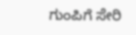ಗುಂಪಿಗೆ ಸೇರಿ